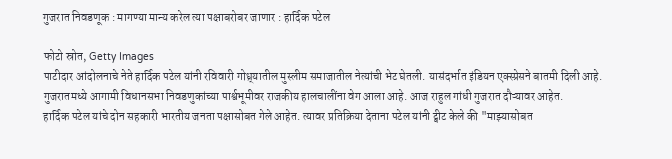गुजरात निवडणूक : मागण्या मान्य करेल त्या पक्षाबरोबर जाणार : हार्दिक पटेल

फोटो स्रोत, Getty Images
पाटीदार आंदोलनाचे नेते हार्दिक पटेल यांनी रविवारी गोध्र्यातील मुस्लीम समाजातील नेत्यांची भेट घेतली. यासंदर्भात इंडियन एक्स्प्रेसने बातमी दिली आहे.
गुजरातमध्ये आगामी विधानसभा निवडणुकांच्या पार्श्वभूमीवर राजकीय हालचालींना वेग आला आहे. आज राहुल गांधी गुजरात दौऱ्यावर आहेत.
हार्दिक पटेल यांचे दोन सहकारी भारतीय जनता पक्षासोबत गेले आहेत. त्यावर प्रतिक्रिया देताना पटेल यांनी ट्वीट केले की "माझ्यासोबत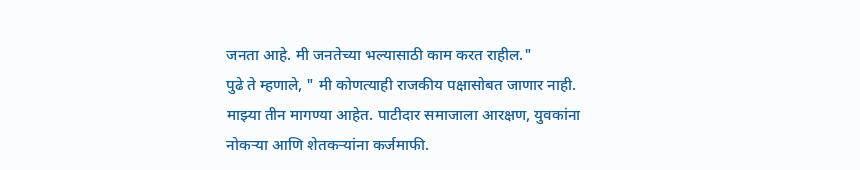जनता आहे. मी जनतेच्या भल्यासाठी काम करत राहील."
पुढे ते म्हणाले, " मी कोणत्याही राजकीय पक्षासोबत जाणार नाही. माझ्या तीन मागण्या आहेत. पाटीदार समाजाला आरक्षण, युवकांना नोकऱ्या आणि शेतकऱ्यांना कर्जमाफी.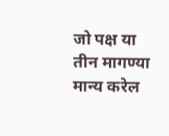जो पक्ष या तीन मागण्या मान्य करेल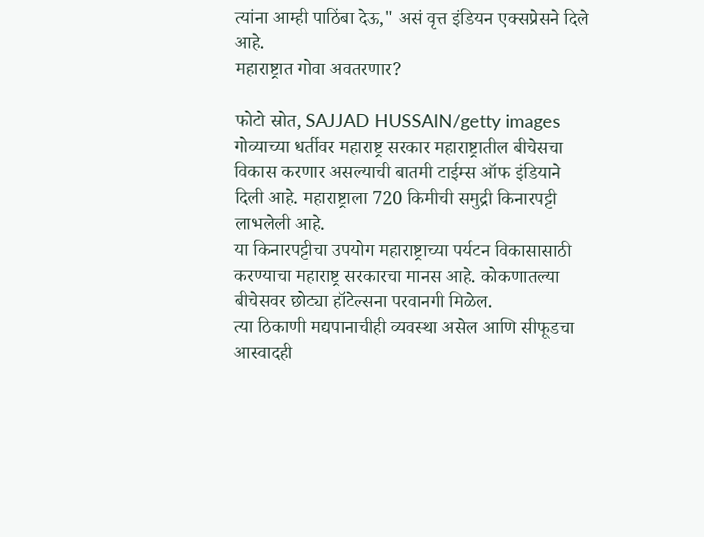त्यांना आम्ही पाठिंबा देऊ," असं वृत्त इंडियन एक्सप्रेसने दिले आहे.
महाराष्ट्रात गोवा अवतरणार?

फोटो स्रोत, SAJJAD HUSSAIN/getty images
गोव्याच्या धर्तीवर महाराष्ट्र सरकार महाराष्ट्रातील बीचेसचा विकास करणार असल्याची बातमी टाईम्स ऑफ इंडियाने दिली आहे. महाराष्ट्राला 720 किमीची समुद्री किनारपट्टी लाभलेली आहे.
या किनारपट्टीचा उपयोग महाराष्ट्राच्या पर्यटन विकासासाठी करण्याचा महाराष्ट्र सरकारचा मानस आहे. कोकणातल्या बीचेसवर छोट्या हॉटेल्सना परवानगी मिळेल.
त्या ठिकाणी मद्यपानाचीही व्यवस्था असेल आणि सीफूडचा आस्वादही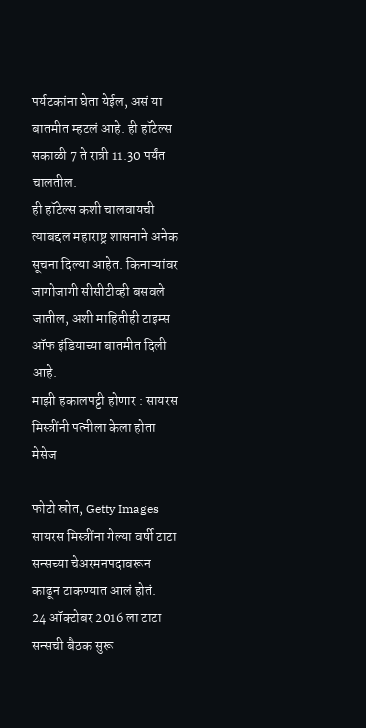पर्यटकांना घेता येईल, असं या बातमीत म्हटलं आहे. ही हॉटेल्स सकाळी 7 ते रात्री 11.30 पर्यंत चालतील.
ही हॉटेल्स कशी चालवायची त्याबद्दल महाराष्ट्र शासनाने अनेक सूचना दिल्या आहेत. किनाऱ्यांवर जागोजागी सीसीटीव्ही बसवले जातील, अशी माहितीही टाइम्स ऑफ इंडियाच्या बातमीत दिली आहे.
माझी हकालपट्टी होणार : सायरस मिस्त्रींनी पत्नीला केला होता मेसेज

फोटो स्रोत, Getty Images
सायरस मिस्त्रींना गेल्या वर्षी टाटा सन्सच्या चेअरमनपदावरून काढून टाकण्यात आलं होतं.
24 ऑक्टोबर 2016 ला टाटा सन्सची बैठक सुरू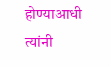होण्याआधी त्यांनी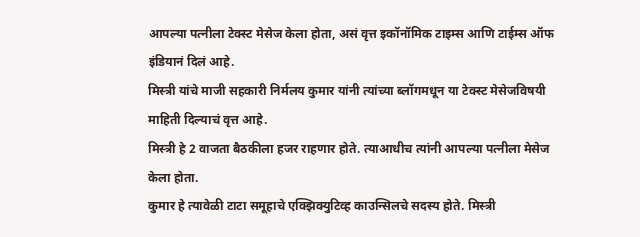आपल्या पत्नीला टेक्स्ट मेसेज केला होता, असं वृत्त इकॉनॉमिक टाइम्स आणि टाईम्स ऑफ इंडियानं दिलं आहे.
मिस्त्री यांचे माजी सहकारी निर्मलय कुमार यांनी त्यांच्या ब्लॉगमधून या टेक्स्ट मेसेजविषयी माहिती दिल्याचं वृत्त आहे.
मिस्त्री हे 2 वाजता बैठकीला हजर राहणार होते. त्याआधीच त्यांनी आपल्या पत्नीला मेसेज केला होता.
कुमार हे त्यावेळी टाटा समूहाचे एक्झिक्युटिव्ह काउन्सिलचे सदस्य होते. मिस्त्री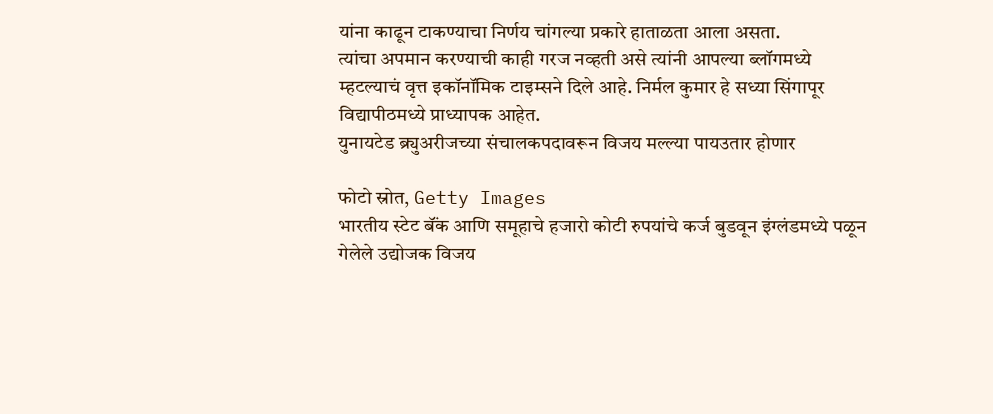यांना काढून टाकण्याचा निर्णय चांगल्या प्रकारे हाताळता आला असता.
त्यांचा अपमान करण्याची काही गरज नव्हती असे त्यांनी आपल्या ब्लॉगमध्ये म्हटल्याचं वृत्त इकॉनॉमिक टाइम्सने दिले आहे. निर्मल कुमार हे सध्या सिंगापूर विद्यापीठमध्ये प्राध्यापक आहेत.
युनायटेड ब्र्युअरीजच्या संचालकपदावरून विजय मल्ल्या पायउतार होणार

फोटो स्रोत, Getty Images
भारतीय स्टेट बॅंक आणि समूहाचे हजारो कोटी रुपयांचे कर्ज बुडवून इंग्लंडमध्ये पळून गेलेले उद्योजक विजय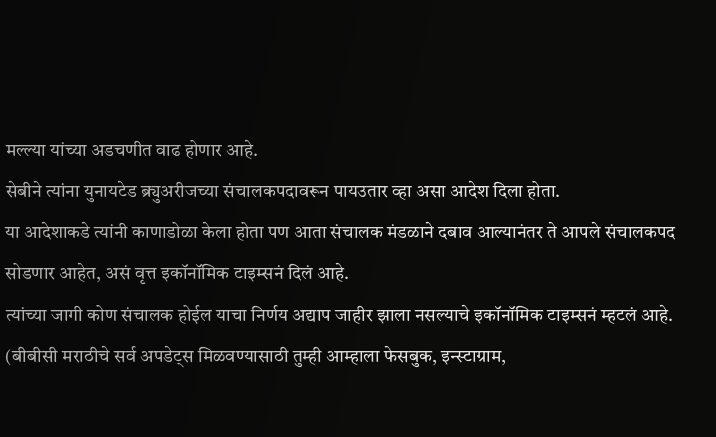मल्ल्या यांच्या अडचणीत वाढ होणार आहे.
सेबीने त्यांना युनायटेड ब्र्युअरीजच्या संचालकपदावरून पायउतार व्हा असा आदेश दिला होता.
या आदेशाकडे त्यांनी काणाडोळा केला होता पण आता संचालक मंडळाने दबाव आल्यानंतर ते आपले संचालकपद सोडणार आहेत, असं वृत्त इकॉनॉमिक टाइम्सनं दिलं आहे.
त्यांच्या जागी कोण संचालक होईल याचा निर्णय अद्याप जाहीर झाला नसल्याचे इकॉनॉमिक टाइम्सनं म्हटलं आहे.
(बीबीसी मराठीचे सर्व अपडेट्स मिळवण्यासाठी तुम्ही आम्हाला फेसबुक, इन्स्टाग्राम,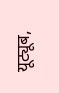यूट्यूब,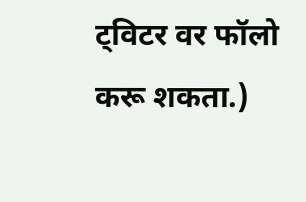ट्विटर वर फॉलो करू शकता.)